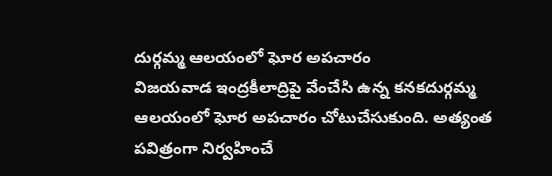దుర్గమ్మ ఆలయంలో ఘోర అపచారం
విజయవాడ ఇంద్రకీలాద్రిపై వేంచేసి ఉన్న కనకదుర్గమ్మ ఆలయంలో ఘోర అపచారం చోటుచేసుకుంది. అత్యంత పవిత్రంగా నిర్వహించే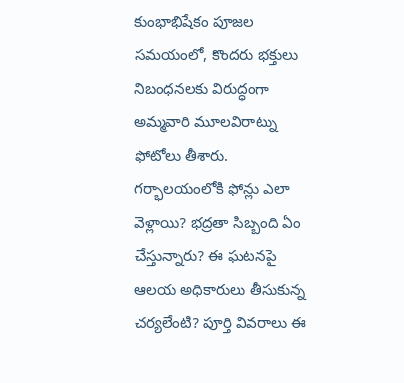కుంభాభిషేకం పూజల సమయంలో, కొందరు భక్తులు నిబంధనలకు విరుద్ధంగా అమ్మవారి మూలవిరాట్ను ఫోటోలు తీశారు. గర్భాలయంలోకి ఫోన్లు ఎలా వెళ్లాయి? భద్రతా సిబ్బంది ఏం చేస్తున్నారు? ఈ ఘటనపై ఆలయ అధికారులు తీసుకున్న చర్యలేంటి? పూర్తి వివరాలు ఈ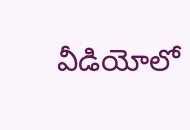వీడియోలో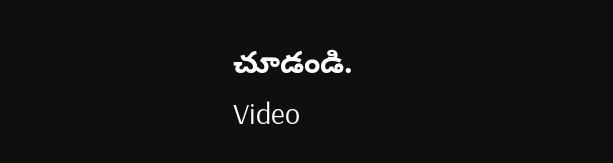చూడండి.
Video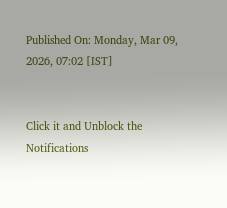Published On: Monday, Mar 09, 2026, 07:02 [IST]


Click it and Unblock the Notifications